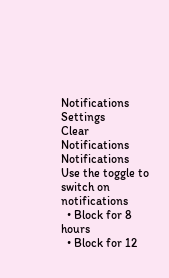Notifications
Settings
Clear Notifications
Notifications
Use the toggle to switch on notifications
  • Block for 8 hours
  • Block for 12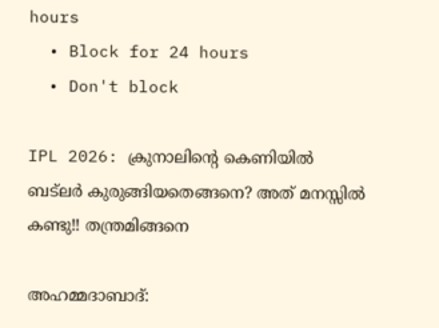hours
  • Block for 24 hours
  • Don't block

IPL 2026: ക്രുനാലിന്റെ കെണിയില്‍ ബട്‌ലര്‍ കുരുങ്ങിയതെങ്ങനെ? അത് മനസ്സില്‍ കണ്ടു!! തന്ത്രമിങ്ങനെ

അഹമ്മദാബാദ്: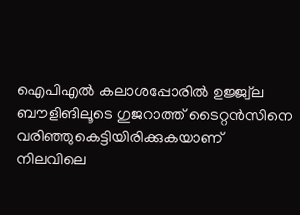ഐപിഎല്‍ കലാശപ്പോരില്‍ ഉജ്ജ്വ്‌ല ബൗളിങിലൂടെ ഗുജറാത്ത് ടൈറ്റന്‍സിനെ വരിഞ്ഞുകെട്ടിയിരിക്കുകയാണ് നിലവിലെ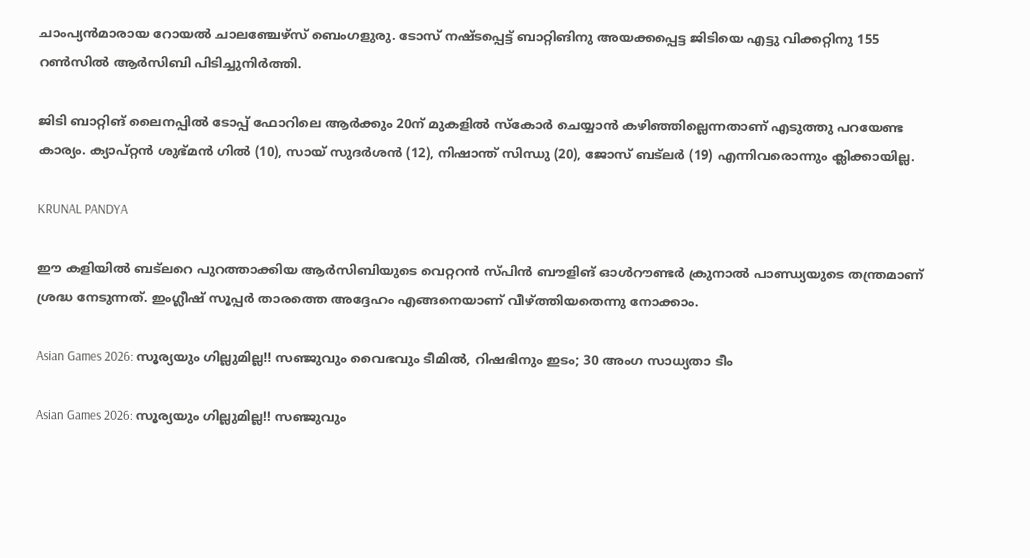ചാംപ്യന്‍മാരായ റോയല്‍ ചാലഞ്ചേഴ്‌സ് ബെംഗളുരു. ടോസ് നഷ്ടപ്പെട്ട് ബാറ്റിങിനു അയക്കപ്പെട്ട ജിടിയെ എട്ടു വിക്കറ്റിനു 155 റണ്‍സില്‍ ആര്‍സിബി പിടിച്ചുനിര്‍ത്തി.

ജിടി ബാറ്റിങ് ലൈനപ്പില്‍ ടോപ്പ് ഫോറിലെ ആര്‍ക്കും 20ന് മുകളില്‍ സ്‌കോര്‍ ചെയ്യാന്‍ കഴിഞ്ഞില്ലെന്നതാണ് എടുത്തു പറയേണ്ട കാര്യം. ക്യാപ്റ്റന്‍ ശുഭ്മന്‍ ഗില്‍ (10), സായ് സുദര്‍ശന്‍ (12), നിഷാന്ത് സിന്ധു (20), ജോസ് ബട്‌ലര്‍ (19) എന്നിവരൊന്നും ക്ലിക്കായില്ല.

KRUNAL PANDYA

ഈ കളിയില്‍ ബട്‌ലറെ പുറത്താക്കിയ ആര്‍സിബിയുടെ വെറ്ററന്‍ സ്പിന്‍ ബൗളിങ് ഓള്‍റൗണ്ടര്‍ ക്രുനാല്‍ പാണ്ഡ്യയുടെ തന്ത്രമാണ് ശ്രദ്ധ നേടുന്നത്. ഇംഗ്ലീഷ് സൂപ്പര്‍ താരത്തെ അദ്ദേഹം എങ്ങനെയാണ് വീഴ്ത്തിയതെന്നു നോക്കാം.

Asian Games 2026: സൂര്യയും ഗില്ലുമില്ല!! സഞ്ജുവും വൈഭവും ടീമില്‍, റിഷഭിനും ഇടം; 30 അംഗ സാധ്യതാ ടീം

Asian Games 2026: സൂര്യയും ഗില്ലുമില്ല!! സഞ്ജുവും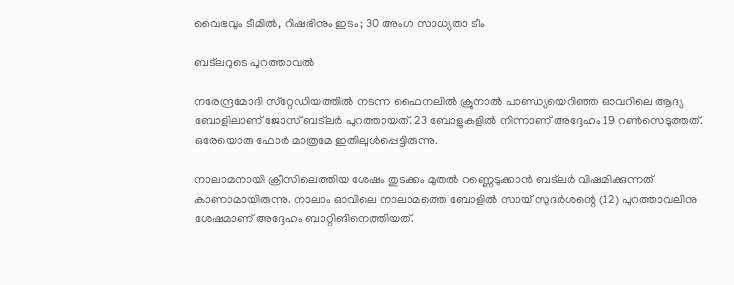വൈഭവും ടീമില്‍, റിഷഭിനും ഇടം; 30 അംഗ സാധ്യതാ ടീം

ബട്‌ലറുടെ പുറത്താവല്‍

നരേന്ദ്രമോദി സ്‌റ്റേഡിയത്തില്‍ നടന്ന ഫൈനലില്‍ ക്രുനാല്‍ പാണ്ഡ്യയെറിഞ്ഞ ഓവറിലെ ആദ്യ ബോളിലാണ് ജോസ് ബട്‌ലര്‍ പുറത്തായത്. 23 ബോളുകളില്‍ നിന്നാണ് അദ്ദേഹം 19 റണ്‍സെടുത്തത്. ഒരേയൊരു ഫോര്‍ മാത്രമേ ഇതിലുള്‍പ്പെട്ടിരുന്നു.

നാലാമനായി ക്രീസിലെത്തിയ ശേഷം തുടക്കം മുതല്‍ റണ്ണെടുക്കാന്‍ ബട്‌ലര്‍ വിഷമിക്കുന്നത് കാണാമായിരുന്നു. നാലാം ഓവിലെ നാലാമത്തെ ബോളില്‍ സായ് സുദര്‍ശന്റെ (12) പുറത്താവലിനു ശേഷമാണ് അദ്ദേഹം ബാറ്റിങിനെത്തിയത്.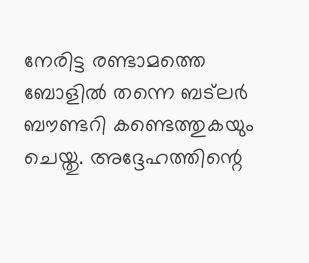നേരിട്ട രണ്ടാമത്തെ ബോളില്‍ തന്നെ ബട്‌ലര്‍ ബൗണ്ടറി കണ്ടെത്തുകയും ചെയ്തു. അദ്ദേഹത്തിന്റെ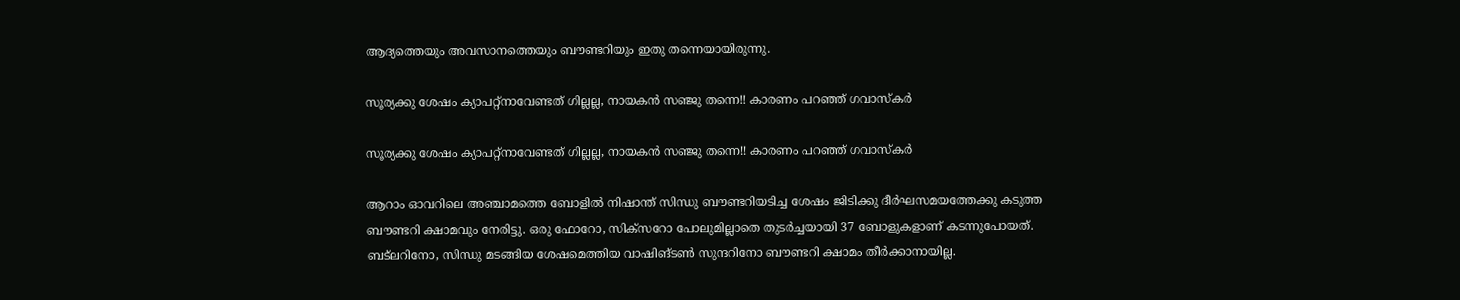ആദ്യത്തെയും അവസാനത്തെയും ബൗണ്ടറിയും ഇതു തന്നെയായിരുന്നു.

സൂര്യക്കു ശേഷം ക്യാപറ്റ്‌നാവേണ്ടത് ഗില്ലല്ല, നായകന്‍ സഞ്ജു തന്നെ!! കാരണം പറഞ്ഞ് ഗവാസ്‌കര്‍

സൂര്യക്കു ശേഷം ക്യാപറ്റ്‌നാവേണ്ടത് ഗില്ലല്ല, നായകന്‍ സഞ്ജു തന്നെ!! കാരണം പറഞ്ഞ് ഗവാസ്‌കര്‍

ആറാം ഓവറിലെ അഞ്ചാമത്തെ ബോളില്‍ നിഷാന്ത് സിന്ധു ബൗണ്ടറിയടിച്ച ശേഷം ജിടിക്കു ദീര്‍ഘസമയത്തേക്കു കടുത്ത ബൗണ്ടറി ക്ഷാമവും നേരിട്ടു. ഒരു ഫോറോ, സിക്‌സറോ പോലുമില്ലാതെ തുടര്‍ച്ചയായി 37 ബോളുകളാണ് കടന്നുപോയത്. ബട്‌ലറിനോ, സിന്ധു മടങ്ങിയ ശേഷമെത്തിയ വാഷിങ്ടണ്‍ സുന്ദറിനോ ബൗണ്ടറി ക്ഷാമം തീര്‍ക്കാനായില്ല.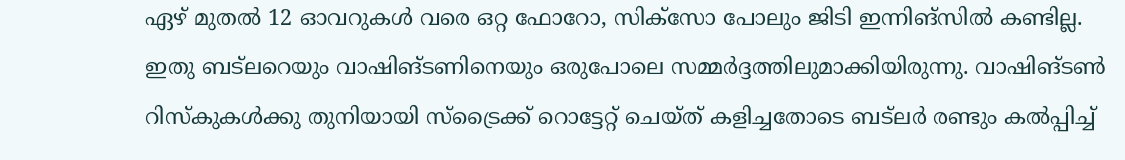ഏഴ് മുതല്‍ 12 ഓവറുകള്‍ വരെ ഒറ്റ ഫോറോ, സിക്‌സോ പോലും ജിടി ഇന്നിങ്‌സില്‍ കണ്ടില്ല. ഇതു ബട്‌ലറെയും വാഷിങ്ടണിനെയും ഒരുപോലെ സമ്മര്‍ദ്ദത്തിലുമാക്കിയിരുന്നു. വാഷിങ്ടണ്‍ റിസ്‌കുകള്‍ക്കു തുനിയായി സ്‌ട്രൈക്ക് റൊട്ടേറ്റ് ചെയ്ത് കളിച്ചതോടെ ബട്‌ലര്‍ രണ്ടും കല്‍പ്പിച്ച്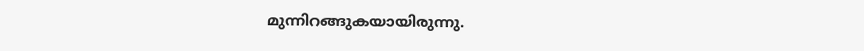മുന്നിറങ്ങുകയായിരുന്നു.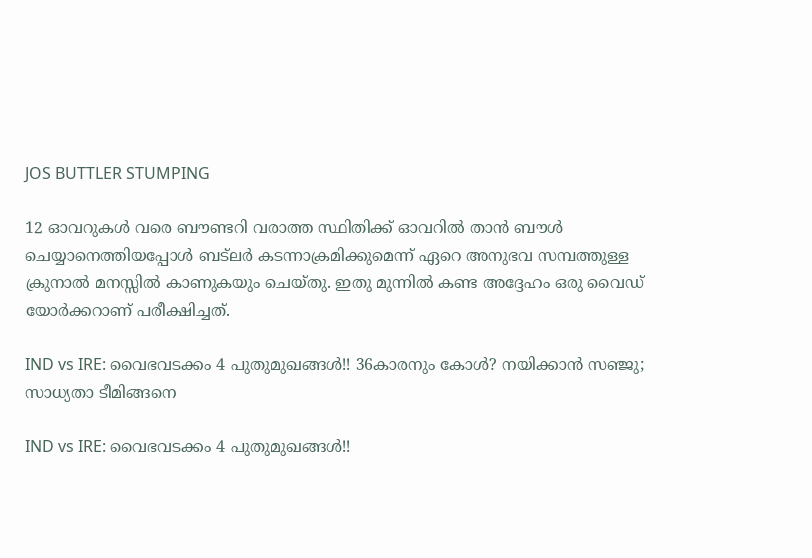JOS BUTTLER STUMPING

12 ഓവറുകള്‍ വരെ ബൗണ്ടറി വരാത്ത സ്ഥിതിക്ക് ഓവറില്‍ താന്‍ ബൗള്‍ ചെയ്യാനെത്തിയപ്പോള്‍ ബട്‌ലര്‍ കടന്നാക്രമിക്കുമെന്ന് ഏറെ അനുഭവ സമ്പത്തുള്ള ക്രുനാല്‍ മനസ്സില്‍ കാണുകയും ചെയ്തു. ഇതു മുന്നില്‍ കണ്ട അദ്ദേഹം ഒരു വൈഡ് യോര്‍ക്കറാണ് പരീക്ഷിച്ചത്.

IND vs IRE: വൈഭവടക്കം 4 പുതുമുഖങ്ങള്‍!! 36കാരനും കോള്‍? നയിക്കാന്‍ സഞ്ജു; സാധ്യതാ ടീമിങ്ങനെ

IND vs IRE: വൈഭവടക്കം 4 പുതുമുഖങ്ങള്‍!!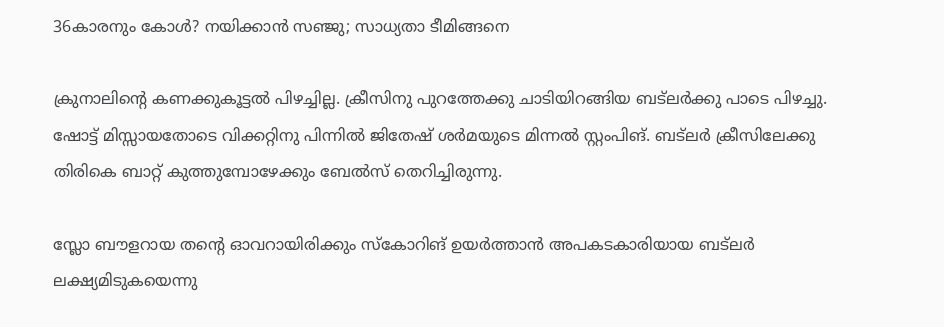36കാരനും കോള്‍? നയിക്കാന്‍ സഞ്ജു; സാധ്യതാ ടീമിങ്ങനെ

ക്രുനാലിന്റെ കണക്കുകൂട്ടല്‍ പിഴച്ചില്ല. ക്രീസിനു പുറത്തേക്കു ചാടിയിറങ്ങിയ ബട്‌ലര്‍ക്കു പാടെ പിഴച്ചു. ഷോട്ട് മിസ്സായതോടെ വിക്കറ്റിനു പിന്നില്‍ ജിതേഷ് ശര്‍മയുടെ മിന്നല്‍ സ്റ്റംപിങ്. ബട്‌ലര്‍ ക്രീസിലേക്കു തിരികെ ബാറ്റ് കുത്തുമ്പോഴേക്കും ബേല്‍സ് തെറിച്ചിരുന്നു.

സ്ലോ ബൗളറായ തന്റെ ഓവറായിരിക്കും സ്‌കോറിങ് ഉയര്‍ത്താന്‍ അപകടകാരിയായ ബട്‌ലര്‍ ലക്ഷ്യമിടുകയെന്നു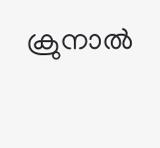ക്രുനാല്‍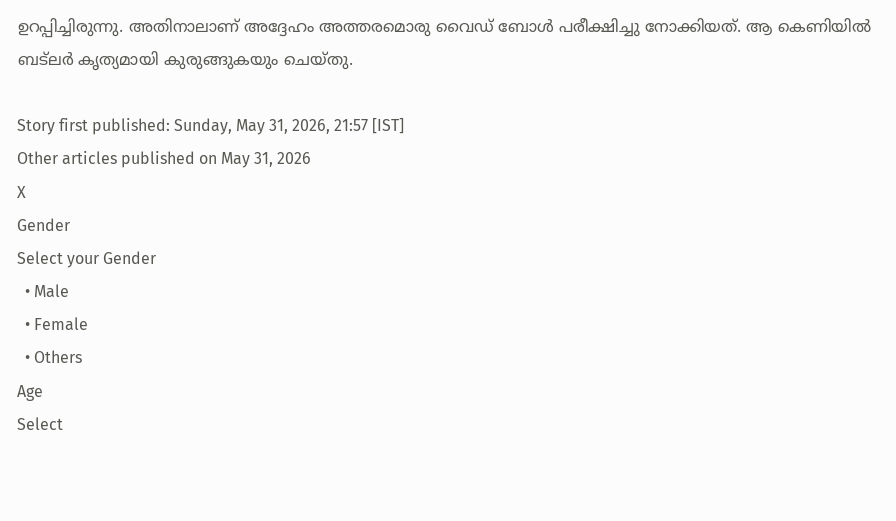ഉറപ്പിച്ചിരുന്നു. അതിനാലാണ് അദ്ദേഹം അത്തരമൊരു വൈഡ് ബോള്‍ പരീക്ഷിച്ചു നോക്കിയത്. ആ കെണിയില്‍ ബട്‌ലര്‍ കൃത്യമായി കുരുങ്ങുകയും ചെയ്തു.

Story first published: Sunday, May 31, 2026, 21:57 [IST]
Other articles published on May 31, 2026
X
Gender
Select your Gender
  • Male
  • Female
  • Others
Age
Select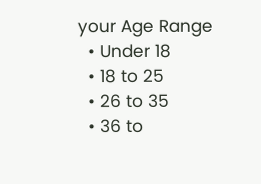your Age Range
  • Under 18
  • 18 to 25
  • 26 to 35
  • 36 to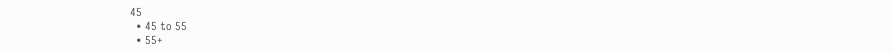45
  • 45 to 55
  • 55+